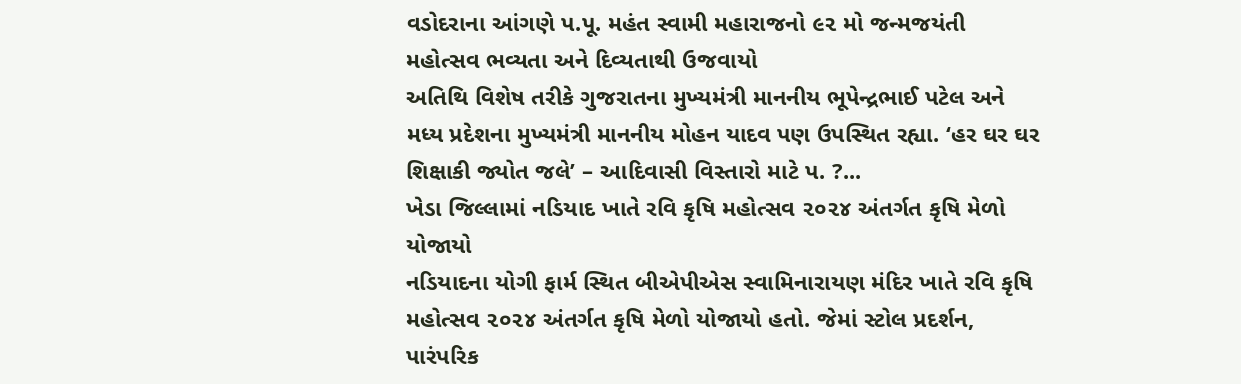વડોદરાના આંગણે પ.પૂ. મહંત સ્વામી મહારાજનો ૯૨ મો જન્મજયંતી મહોત્સવ ભવ્યતા અને દિવ્યતાથી ઉજવાયો
અતિથિ વિશેષ તરીકે ગુજરાતના મુખ્યમંત્રી માનનીય ભૂપેન્દ્રભાઈ પટેલ અને મધ્ય પ્રદેશના મુખ્યમંત્રી માનનીય મોહન યાદવ પણ ઉપસ્થિત રહ્યા. ‘હર ઘર ઘર શિક્ષાકી જ્યોત જલે’ – આદિવાસી વિસ્તારો માટે પ. ?...
ખેડા જિલ્લામાં નડિયાદ ખાતે રવિ કૃષિ મહોત્સવ ૨૦૨૪ અંતર્ગત કૃષિ મેળો યોજાયો
નડિયાદના યોગી ફાર્મ સ્થિત બીએપીએસ સ્વામિનારાયણ મંદિર ખાતે રવિ કૃષિ મહોત્સવ ૨૦૨૪ અંતર્ગત કૃષિ મેળો યોજાયો હતો. જેમાં સ્ટોલ પ્રદર્શન, પારંપરિક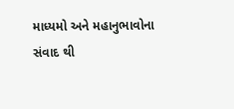માધ્યમો અને મહાનુભાવોના સંવાદ થી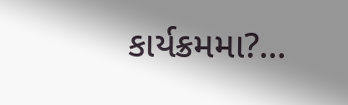કાર્યક્રમમા?...